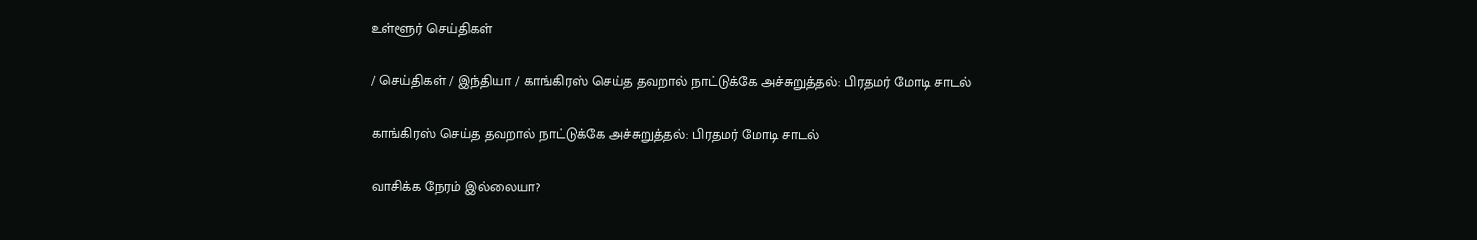உள்ளூர் செய்திகள்

/ செய்திகள் / இந்தியா / காங்கிரஸ் செய்த தவறால் நாட்டுக்கே அச்சுறுத்தல்: பிரதமர் மோடி சாடல்

காங்கிரஸ் செய்த தவறால் நாட்டுக்கே அச்சுறுத்தல்: பிரதமர் மோடி சாடல்

வாசிக்க நேரம் இல்லையா?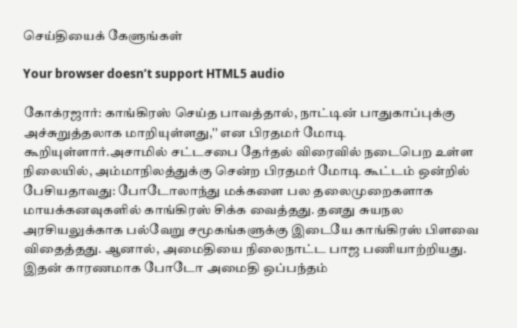செய்தியைக் கேளுங்கள்

Your browser doesn’t support HTML5 audio

கோக்ரஜார்: காங்கிரஸ் செய்த பாவத்தால், நாட்டின் பாதுகாப்புக்கு அச்சுறுத்தலாக மாறியுள்ளது,'' என பிரதமர் மோடி கூறியுள்ளார்.அசாமில் சட்டசபை தேர்தல் விரைவில் நடைபெற உள்ள நிலையில், அம்மாநிலத்துக்கு சென்ற பிரதமர் மோடி கூட்டம் ஒன்றில் பேசியதாவது: போடோலாந்து மக்களை பல தலைமுறைகளாக மாயக்கனவுகளில் காங்கிரஸ் சிக்க வைத்தது. தனது சுயநல அரசியலுக்காக பல்வேறு சமூகங்களுக்கு இடையே காங்கிரஸ் பிளவை விதைத்தது. ஆனால், அமைதியை நிலைநாட்ட பாஜ பணியாற்றியது. இதன் காரணமாக போடோ அமைதி ஒப்பந்தம்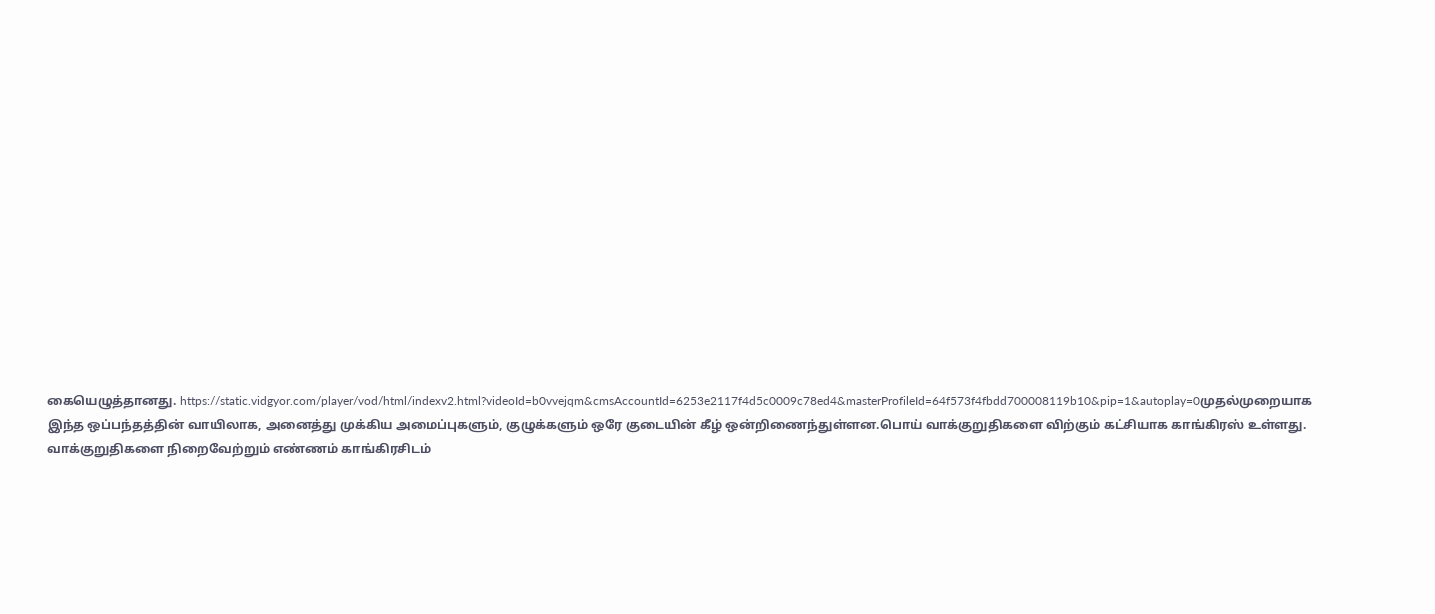கையெழுத்தானது. https://static.vidgyor.com/player/vod/html/indexv2.html?videoId=b0vvejqm&cmsAccountId=6253e2117f4d5c0009c78ed4&masterProfileId=64f573f4fbdd700008119b10&pip=1&autoplay=0முதல்முறையாக இந்த ஒப்பந்தத்தின் வாயிலாக, அனைத்து முக்கிய அமைப்புகளும், குழுக்களும் ஒரே குடையின் கீழ் ஒன்றிணைந்துள்ளன.பொய் வாக்குறுதிகளை விற்கும் கட்சியாக காங்கிரஸ் உள்ளது. வாக்குறுதிகளை நிறைவேற்றும் எண்ணம் காங்கிரசிடம்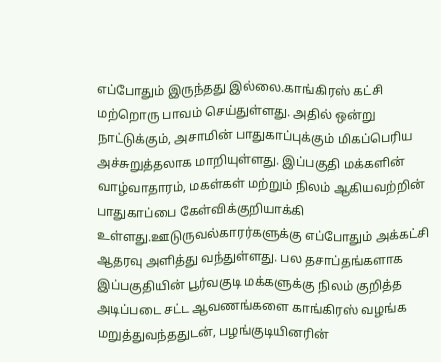எப்போதும் இருந்தது இல்லை.காங்கிரஸ் கட்சி மற்றொரு பாவம் செய்துள்ளது. அதில் ஒன்று நாட்டுக்கும், அசாமின் பாதுகாப்புக்கும் மிகப்பெரிய அச்சுறுத்தலாக மாறியுள்ளது. இப்பகுதி மக்களின் வாழ்வாதாரம், மகள்கள் மற்றும் நிலம் ஆகியவற்றின் பாதுகாப்பை கேள்விக்குறியாக்கி உள்ளது.ஊடுருவல்காரர்களுக்கு எப்போதும் அக்கட்சி ஆதரவு அளித்து வந்துள்ளது. பல தசாப்தங்களாக இப்பகுதியின் பூர்வகுடி மக்களுக்கு நிலம் குறித்த அடிப்படை சட்ட ஆவணங்களை காங்கிரஸ் வழங்க மறுத்துவந்ததுடன், பழங்குடியினரின்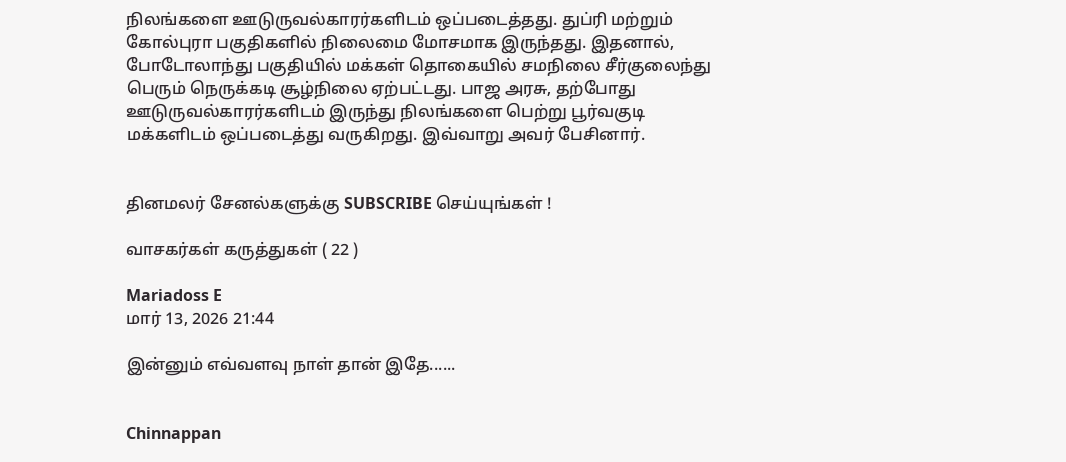நிலங்களை ஊடுருவல்காரர்களிடம் ஒப்படைத்தது. துப்ரி மற்றும் கோல்புரா பகுதிகளில் நிலைமை மோசமாக இருந்தது. இதனால், போடோலாந்து பகுதியில் மக்கள் தொகையில் சமநிலை சீர்குலைந்து பெரும் நெருக்கடி சூழ்நிலை ஏற்பட்டது. பாஜ அரசு, தற்போது ஊடுருவல்காரர்களிடம் இருந்து நிலங்களை பெற்று பூர்வகுடி மக்களிடம் ஒப்படைத்து வருகிறது. இவ்வாறு அவர் பேசினார்.


தினமலர் சேனல்களுக்கு SUBSCRIBE செய்யுங்கள் !

வாசகர்கள் கருத்துகள் ( 22 )

Mariadoss E
மார் 13, 2026 21:44

இன்னும் எவ்வளவு நாள் தான் இதே......


Chinnappan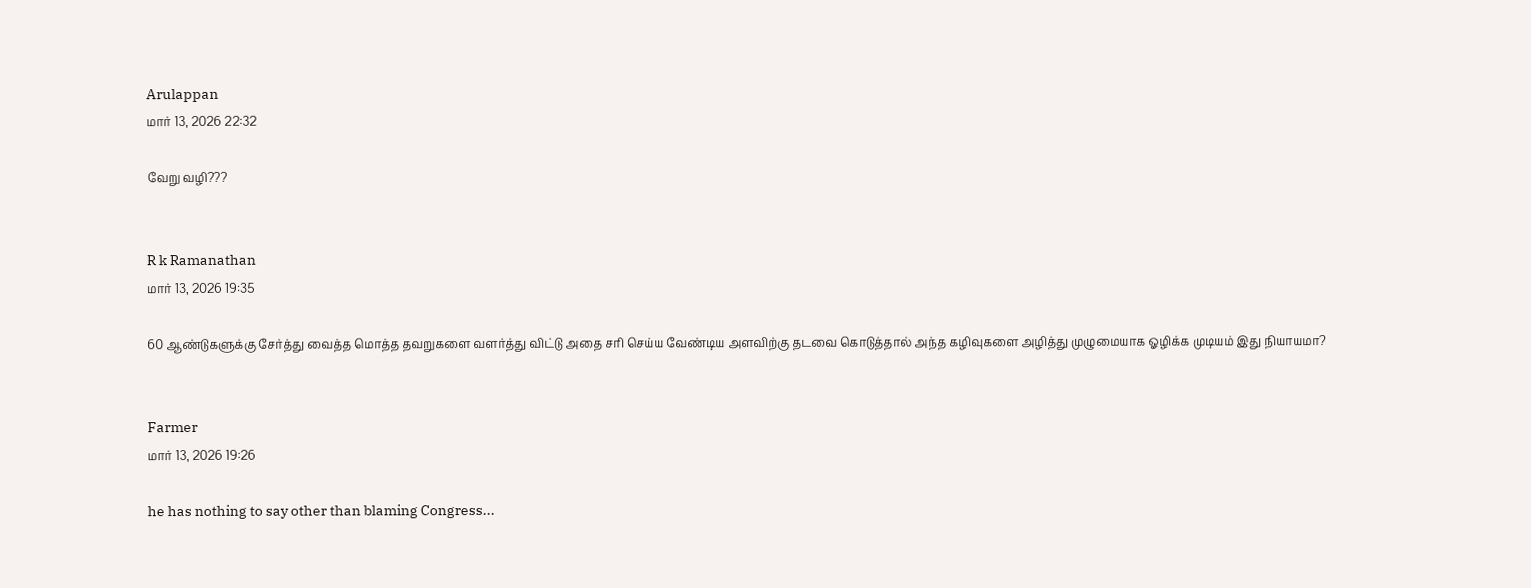Arulappan
மார் 13, 2026 22:32

வேறு வழி???


R k Ramanathan
மார் 13, 2026 19:35

60 ஆண்டுகளுக்கு சேர்த்து வைத்த மொத்த தவறுகளை வளர்த்து விட்டு அதை சரி செய்ய வேண்டிய அளவிற்கு தடவை கொடுத்தால் அந்த கழிவுகளை அழித்து முழுமையாக ஓழிக்க முடியம் இது நியாயமா?


Farmer
மார் 13, 2026 19:26

he has nothing to say other than blaming Congress...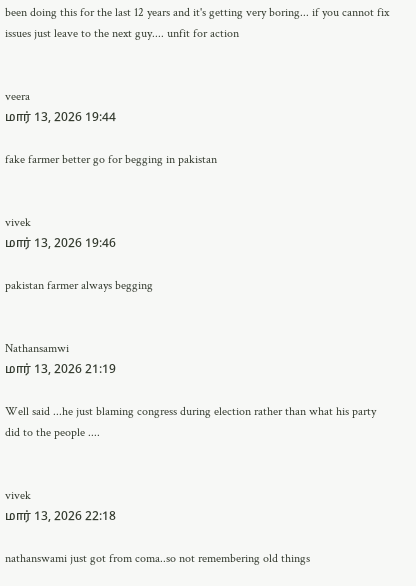been doing this for the last 12 years and it's getting very boring... if you cannot fix issues just leave to the next guy.... unfit for action


veera
மார் 13, 2026 19:44

fake farmer better go for begging in pakistan


vivek
மார் 13, 2026 19:46

pakistan farmer always begging


Nathansamwi
மார் 13, 2026 21:19

Well said ...he just blaming congress during election rather than what his party did to the people ....


vivek
மார் 13, 2026 22:18

nathanswami just got from coma..so not remembering old things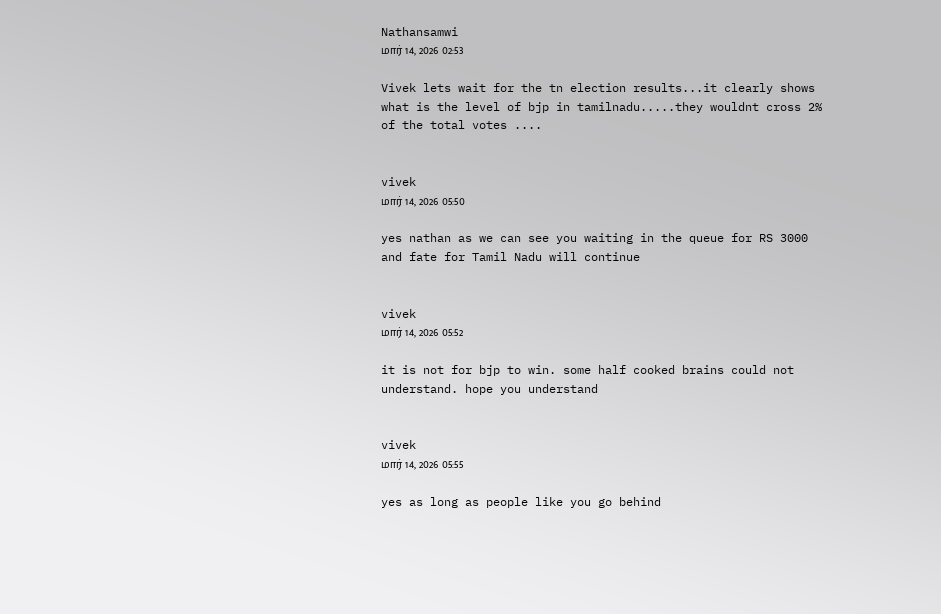Nathansamwi
மார் 14, 2026 02:53

Vivek lets wait for the tn election results...it clearly shows what is the level of bjp in tamilnadu.....they wouldnt cross 2% of the total votes ....


vivek
மார் 14, 2026 05:50

yes nathan as we can see you waiting in the queue for RS 3000 and fate for Tamil Nadu will continue


vivek
மார் 14, 2026 05:52

it is not for bjp to win. some half cooked brains could not understand. hope you understand


vivek
மார் 14, 2026 05:55

yes as long as people like you go behind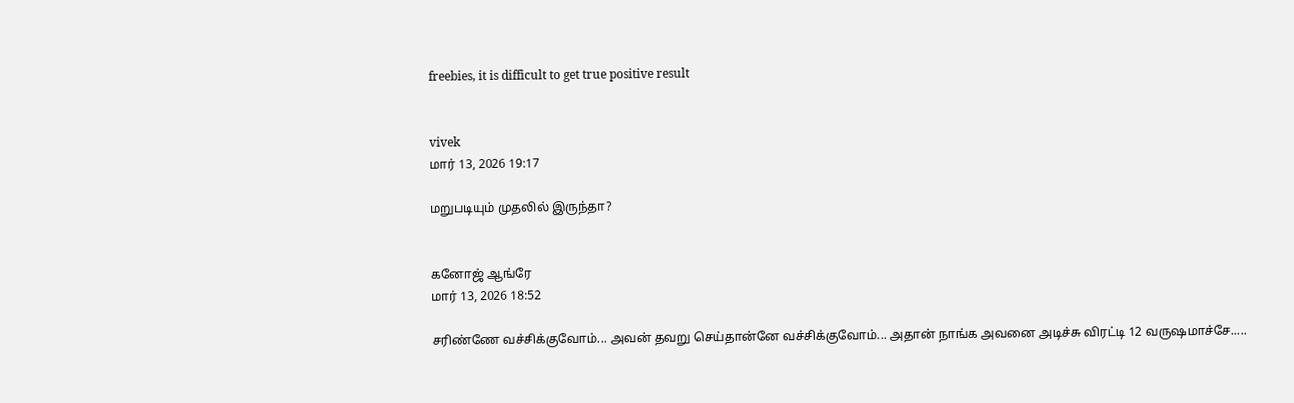freebies, it is difficult to get true positive result


vivek
மார் 13, 2026 19:17

மறுபடியும் முதலில் இருந்தா?


கனோஜ் ஆங்ரே
மார் 13, 2026 18:52

சரிண்ணே வச்சிக்குவோம்... அவன் தவறு செய்தான்னே வச்சிக்குவோம்... அதான் நாங்க அவனை அடிச்சு விரட்டி 12 வருஷமாச்சே.....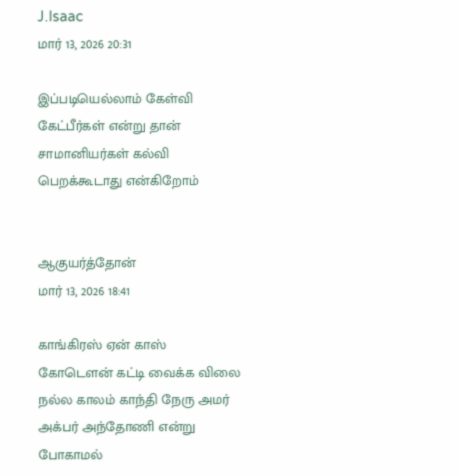J.Isaac
மார் 13, 2026 20:31

இப்படியெல்லாம் கேள்வி கேட்பீர்கள் என்று தான் சாமானியர்கள் கல்வி பெறக்கூடாது என்கிறோம்


ஆகுயர்த்தோன்
மார் 13, 2026 18:41

காங்கிரஸ் ஏன் காஸ் கோடௌன் கட்டி வைக்க விலை நல்ல காலம் காந்தி நேரு அமர் அக்பர் அந்தோணி என்று போகாமல்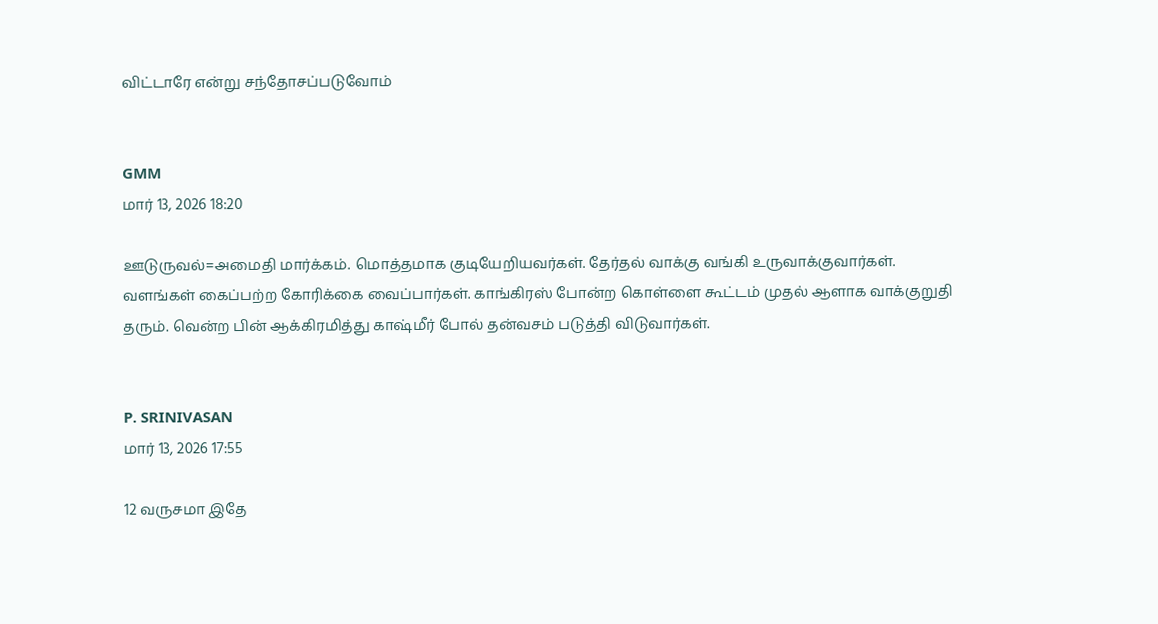விட்டாரே என்று சந்தோசப்படுவோம்


GMM
மார் 13, 2026 18:20

ஊடுருவல்=அமைதி மார்க்கம். மொத்தமாக குடியேறியவர்கள். தேர்தல் வாக்கு வங்கி உருவாக்குவார்கள். வளங்கள் கைப்பற்ற கோரிக்கை வைப்பார்கள். காங்கிரஸ் போன்ற கொள்ளை கூட்டம் முதல் ஆளாக வாக்குறுதி தரும். வென்ற பின் ஆக்கிரமித்து காஷ்மீர் போல் தன்வசம் படுத்தி விடுவார்கள்.


P. SRINIVASAN
மார் 13, 2026 17:55

12 வருசமா இதே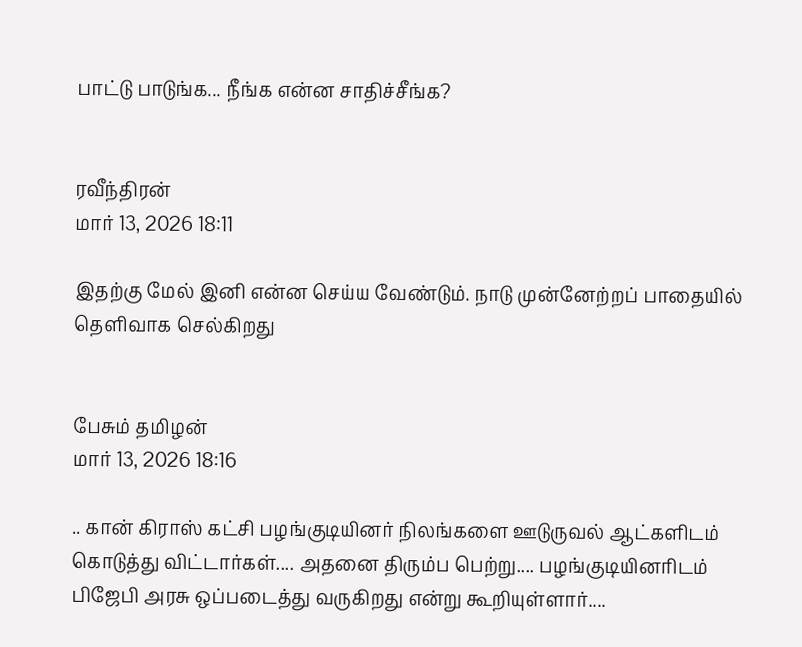பாட்டு பாடுங்க... நீங்க என்ன சாதிச்சீங்க?


ரவீந்திரன்
மார் 13, 2026 18:11

இதற்கு மேல் இனி என்ன செய்ய வேண்டும். நாடு முன்னேற்றப் பாதையில் தெளிவாக செல்கிறது


பேசும் தமிழன்
மார் 13, 2026 18:16

.. கான் கிராஸ் கட்சி பழங்குடியினர் நிலங்களை ஊடுருவல் ஆட்களிடம் கொடுத்து விட்டார்கள்.... அதனை திரும்ப பெற்று.... பழங்குடியினரிடம் பிஜேபி அரசு ஒப்படைத்து வருகிறது என்று கூறியுள்ளார்....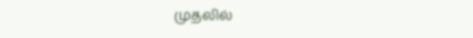முதலில்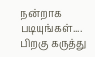நன்றாக படியுங்கள்.... பிறகு கருத்து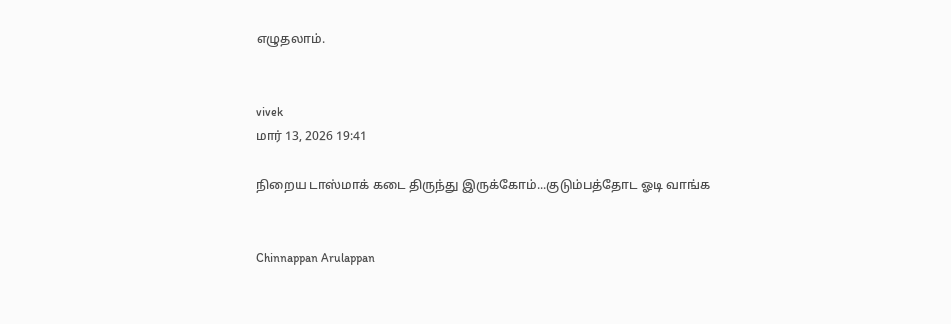எழுதலாம்.


vivek
மார் 13, 2026 19:41

நிறைய டாஸ்மாக் கடை திருந்து இருக்கோம்...குடும்பத்தோட ஓடி வாங்க


Chinnappan Arulappan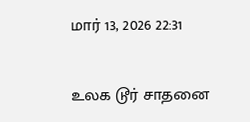மார் 13, 2026 22:31

உலக டூர் சாதனை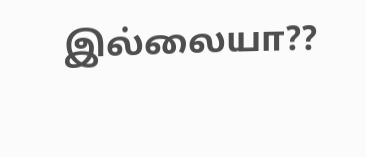இல்லையா??